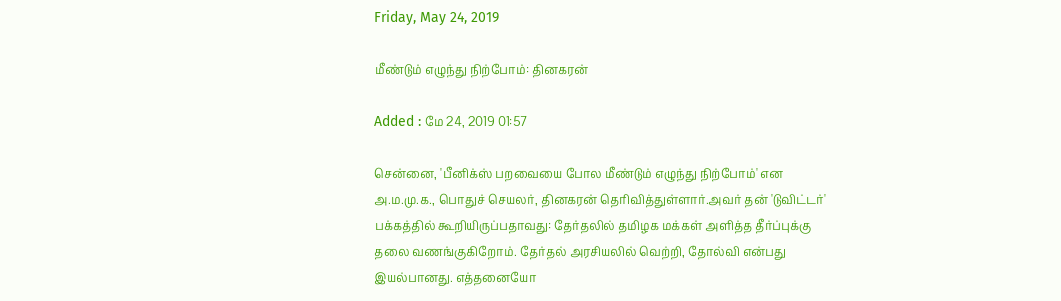Friday, May 24, 2019

மீண்டும் எழுந்து நிற்போம்: தினகரன்

Added : மே 24, 2019 01:57

சென்னை, 'பீனிக்ஸ் பறவையை போல மீண்டும் எழுந்து நிற்போம்' என அ.ம.மு.க., பொதுச் செயலர், தினகரன் தெரிவித்துள்ளார்.அவர் தன் 'டுவிட்டர்' பக்கத்தில் கூறியிருப்பதாவது: தேர்தலில் தமிழக மக்கள் அளித்த தீர்ப்புக்கு தலை வணங்குகிறோம். தேர்தல் அரசியலில் வெற்றி, தோல்வி என்பது இயல்பானது. எத்தனையோ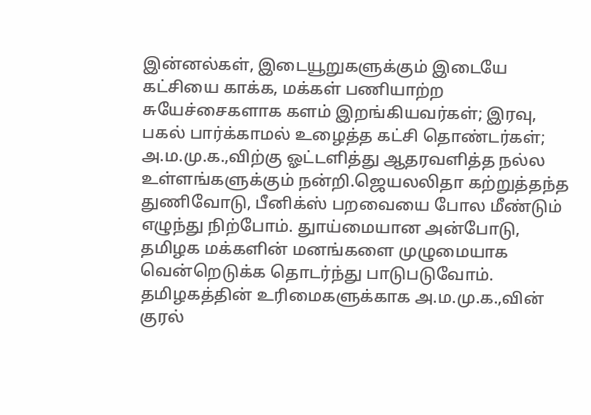இன்னல்கள், இடையூறுகளுக்கும் இடையே கட்சியை காக்க, மக்கள் பணியாற்ற சுயேச்சைகளாக களம் இறங்கியவர்கள்; இரவு, பகல் பார்க்காமல் உழைத்த கட்சி தொண்டர்கள்; அ.ம.மு.க.,விற்கு ஓட்டளித்து ஆதரவளித்த நல்ல உள்ளங்களுக்கும் நன்றி.ஜெயலலிதா கற்றுத்தந்த துணிவோடு, பீனிக்ஸ் பறவையை போல மீண்டும் எழுந்து நிற்போம். துாய்மையான அன்போடு, தமிழக மக்களின் மனங்களை முழுமையாக வென்றெடுக்க தொடர்ந்து பாடுபடுவோம். தமிழகத்தின் உரிமைகளுக்காக அ.ம.மு.க.,வின் குரல்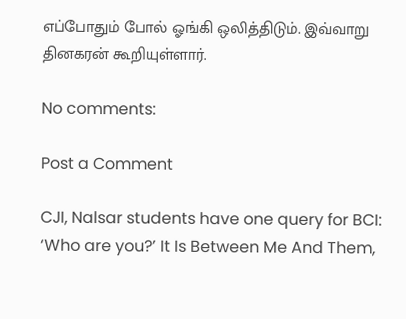எப்போதும் போல் ஓங்கி ஒலித்திடும். இவ்வாறு தினகரன் கூறியுள்ளார்.

No comments:

Post a Comment

CJI, Nalsar students have one query for BCI: ‘Who are you?’ It Is Between Me And Them,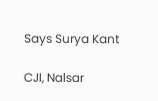Says Surya Kant

CJI, Nalsar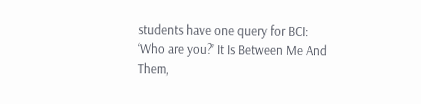students have one query for BCI: ‘Who are you?’ It Is Between Me And Them,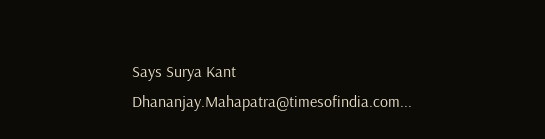Says Surya Kant  Dhananjay.Mahapatra@timesofindia.com...